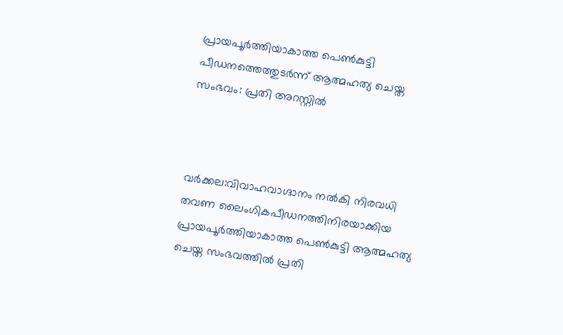പ്രായപൂര്‍ത്തിയാകാത്ത പെണ്‍കുട്ടി പീഡനത്തെത്തുടര്‍ന്ന് ആത്മഹത്യ ചെയ്ത സംഭവം: പ്രതി അറസ്റ്റില്‍



വര്‍ക്കല:വിവാഹവാഗ്ദാനം നല്‍കി നിരവധി തവണ ലൈംഗികപീഡനത്തിനിരയാക്കിയ പ്രായപൂര്‍ത്തിയാകാത്ത പെണ്‍കുട്ടി ആത്മഹത്യ ചെയ്ത സംഭവത്തില്‍ പ്രതി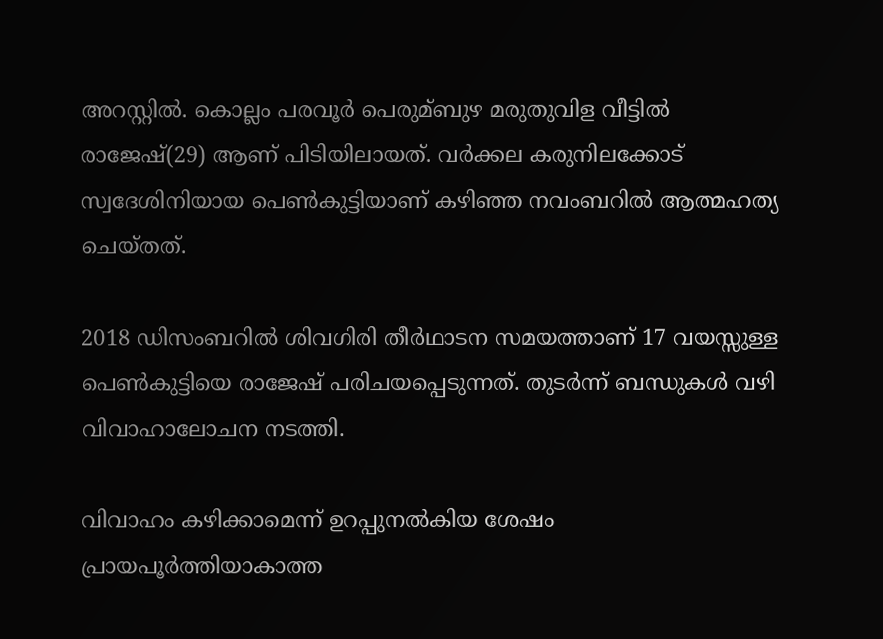അറസ്റ്റില്‍. കൊല്ലം പരവൂര്‍ പെരുമ്ബുഴ മരുതുവിള വീട്ടില്‍ രാജേഷ്(29) ആണ് പിടിയിലായത്. വര്‍ക്കല കരുനിലക്കോട് സ്വദേശിനിയായ പെണ്‍കുട്ടിയാണ് കഴിഞ്ഞ നവംബറില്‍ ആത്മഹത്യ ചെയ്തത്.

2018 ഡിസംബറില്‍ ശിവഗിരി തീര്‍ഥാടന സമയത്താണ് 17 വയസ്സുള്ള പെണ്‍കുട്ടിയെ രാജേഷ് പരിചയപ്പെടുന്നത്. തുടര്‍ന്ന് ബന്ധുകള്‍ വഴി വിവാഹാലോചന നടത്തി.

വിവാഹം കഴിക്കാമെന്ന് ഉറപ്പുനല്‍കിയ ശേഷം പ്രായപൂര്‍ത്തിയാകാത്ത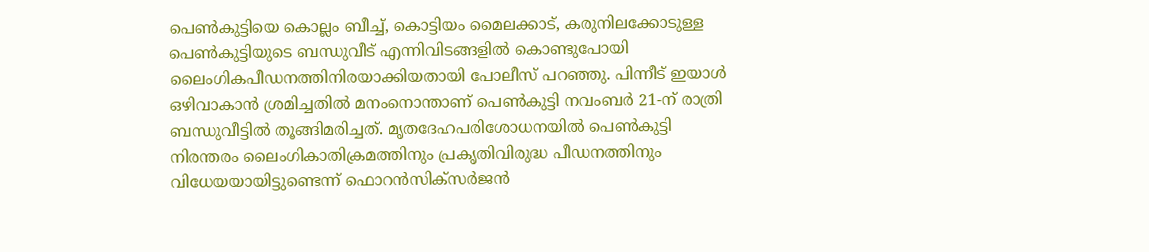പെണ്‍കുട്ടിയെ കൊല്ലം ബീച്ച്‌, കൊട്ടിയം മൈലക്കാട്, കരുനിലക്കോടുള്ള പെണ്‍കുട്ടിയുടെ ബന്ധുവീട് എന്നിവിടങ്ങളില്‍ കൊണ്ടുപോയി ലൈംഗികപീഡനത്തിനിരയാക്കിയതായി പോലീസ് പറഞ്ഞു. പിന്നീട് ഇയാള്‍ ഒഴിവാകാന്‍ ശ്രമിച്ചതില്‍ മനംനൊന്താണ് പെണ്‍കുട്ടി നവംബര്‍ 21-ന് രാത്രി ബന്ധുവീട്ടില്‍ തൂങ്ങിമരിച്ചത്. മൃതദേഹപരിശോധനയില്‍ പെണ്‍കുട്ടി നിരന്തരം ലൈംഗികാതിക്രമത്തിനും പ്രകൃതിവിരുദ്ധ പീഡനത്തിനും വിധേയയായിട്ടുണ്ടെന്ന് ഫൊറന്‍സിക്‌സര്‍ജന്‍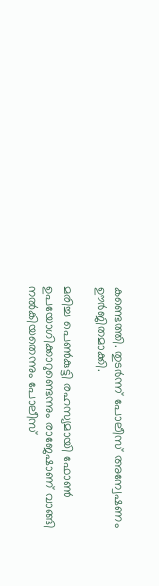കണ്ടെത്തി. തുടര്‍ന്ന് പോലീസ് അന്വേഷണം ഊര്‍ജിതമാക്കി.

മരിച്ച പെണ്‍കുട്ടി രഹസ്യമായി ഫോണ്‍ ഉപയോഗിക്കാറുണ്ടെന്നും രാജേഷാണ് വാങ്ങി നല്‍കിയതെന്നും പോലീസ്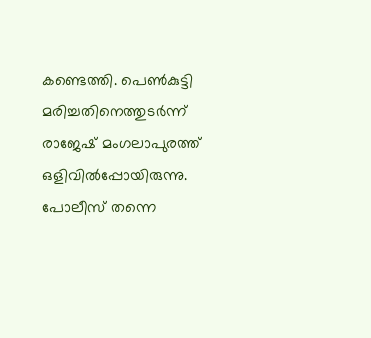കണ്ടെത്തി. പെണ്‍കുട്ടി മരിച്ചതിനെത്തുടര്‍ന്ന് രാജേഷ് മംഗലാപുരത്ത് ഒളിവില്‍പ്പോയിരുന്നു. പോലീസ് തന്നെ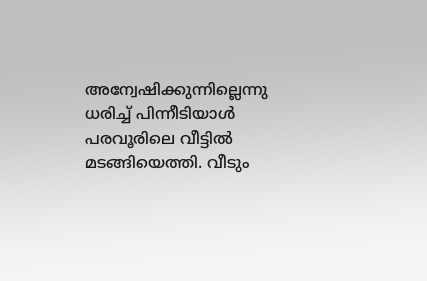അന്വേഷിക്കുന്നില്ലെന്നു ധരിച്ച്‌ പിന്നീടിയാള്‍ പരവൂരിലെ വീട്ടില്‍ മടങ്ങിയെത്തി. വീടും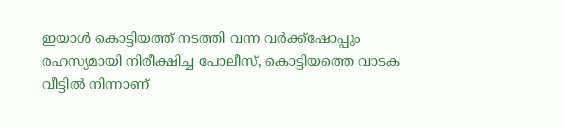ഇയാള്‍ കൊട്ടിയത്ത് നടത്തി വന്ന വര്‍ക്ക്‌ഷോപ്പും രഹസ്യമായി നിരീക്ഷിച്ച പോലീസ്, കൊട്ടിയത്തെ വാടക വീട്ടില്‍ നിന്നാണ്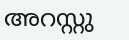അറസ്റ്റു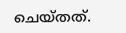ചെയ്തത്.